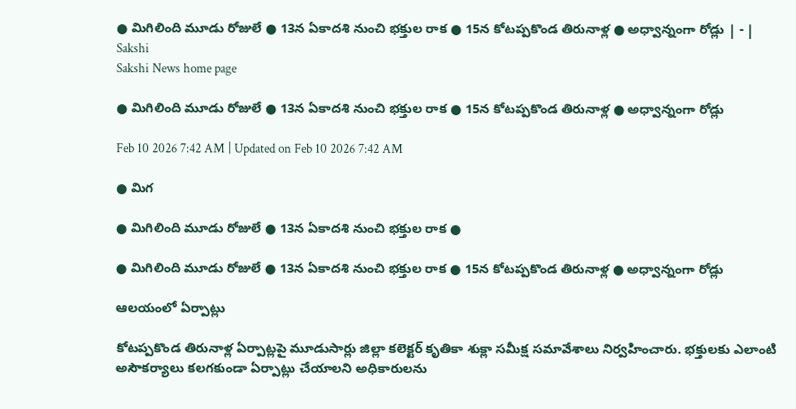● మిగిలింది మూడు రోజులే ● 13న ఏకాదశి నుంచి భక్తుల రాక ● 15న కోటప్పకొండ తిరునాళ్ల ● అధ్వాన్నంగా రోడ్లు | - | Sakshi
Sakshi News home page

● మిగిలింది మూడు రోజులే ● 13న ఏకాదశి నుంచి భక్తుల రాక ● 15న కోటప్పకొండ తిరునాళ్ల ● అధ్వాన్నంగా రోడ్లు

Feb 10 2026 7:42 AM | Updated on Feb 10 2026 7:42 AM

● మిగ

● మిగిలింది మూడు రోజులే ● 13న ఏకాదశి నుంచి భక్తుల రాక ●

● మిగిలింది మూడు రోజులే ● 13న ఏకాదశి నుంచి భక్తుల రాక ● 15న కోటప్పకొండ తిరునాళ్ల ● అధ్వాన్నంగా రోడ్లు

ఆలయంలో ఏర్పాట్లు

కోటప్పకొండ తిరునాళ్ల ఏర్పాట్లపై మూడుసార్లు జిల్లా కలెక్టర్‌ కృతికా శుక్లా సమీక్ష సమావేశాలు నిర్వహించారు. భక్తులకు ఎలాంటి అసౌకర్యాలు కలగకుండా ఏర్పాట్లు చేయాలని అధికారులను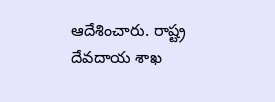ఆదేశించారు. రాష్ట్ర దేవదాయ శాఖ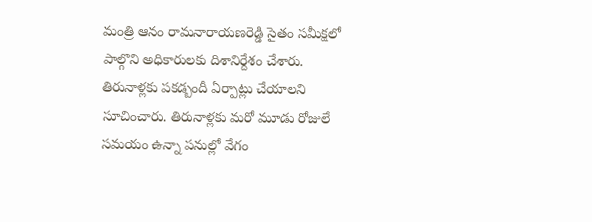మంత్రి ఆనం రామనారాయణరెడ్డి సైతం సమీక్షలో పాల్గొని అధికారులకు దిశానిర్దేశం చేశారు. తిరునాళ్లకు పకడ్బందీ ఏర్పాట్లు చేయాలని సూచించారు. తిరునాళ్లకు మరో మూడు రోజులే సమయం ఉన్నా పనుల్లో వేగం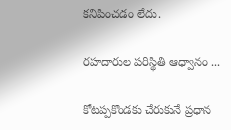కనిపించడం లేదు.

రహదారుల పరిస్థితి ఆధ్వానం ...

కోటప్పకొండకు చేరుకునే ప్రధాన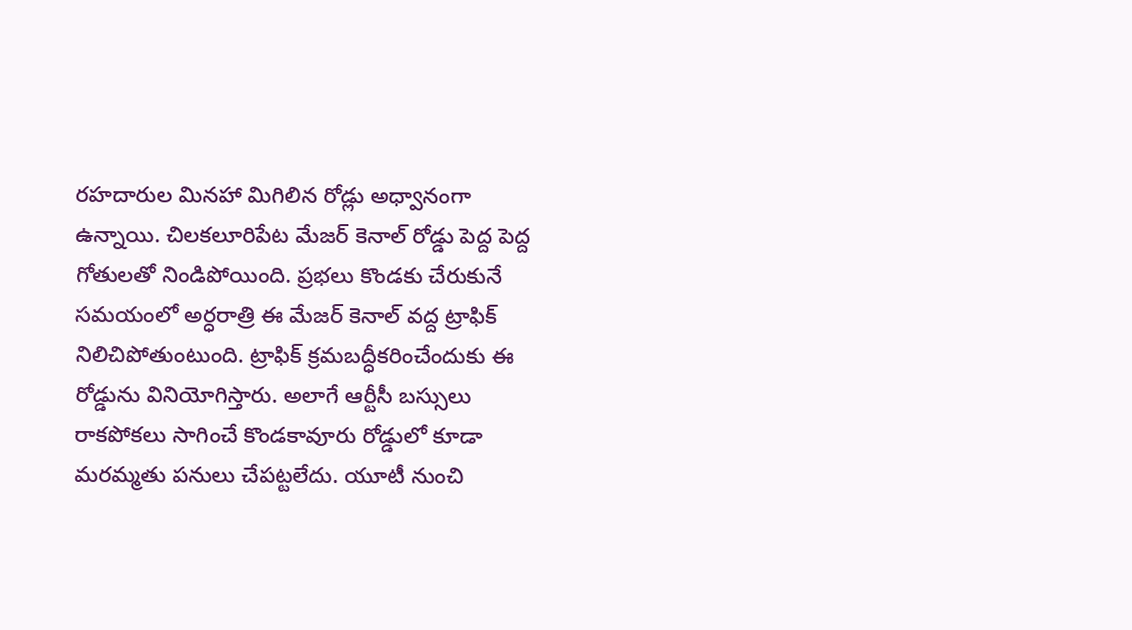రహదారుల మినహా మిగిలిన రోడ్లు అధ్వానంగా ఉన్నాయి. చిలకలూరిపేట మేజర్‌ కెనాల్‌ రోడ్డు పెద్ద పెద్ద గోతులతో నిండిపోయింది. ప్రభలు కొండకు చేరుకునే సమయంలో అర్ధరాత్రి ఈ మేజర్‌ కెనాల్‌ వద్ద ట్రాఫిక్‌ నిలిచిపోతుంటుంది. ట్రాఫిక్‌ క్రమబద్ధీకరించేందుకు ఈ రోడ్డును వినియోగిస్తారు. అలాగే ఆర్టీసీ బస్సులు రాకపోకలు సాగించే కొండకావూరు రోడ్డులో కూడా మరమ్మతు పనులు చేపట్టలేదు. యూటీ నుంచి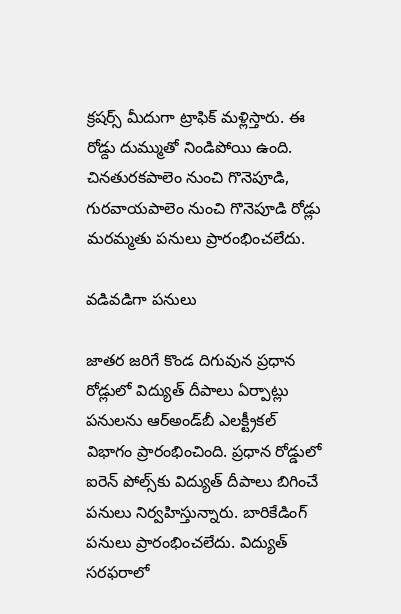క్రషర్స్‌ మీదుగా ట్రాఫిక్‌ మళ్లిస్తారు. ఈ రోడ్దు దుమ్ముతో నిండిపోయి ఉంది. చినతురకపాలెం నుంచి గొనెపూడి, గురవాయపాలెం నుంచి గొనెపూడి రోడ్లు మరమ్మతు పనులు ప్రారంభించలేదు.

వడివడిగా పనులు

జాతర జరిగే కొండ దిగువున ప్రధాన రోడ్లులో విద్యుత్‌ దీపాలు ఏర్పాట్లు పనులను ఆర్‌అండ్‌బీ ఎలక్ట్రీకల్‌ విభాగం ప్రారంభించింది. ప్రధాన రోడ్డులో ఐరెన్‌ పోల్స్‌కు విద్యుత్‌ దీపాలు బిగించే పనులు నిర్వహిస్తున్నారు. బారికేడింగ్‌ పనులు ప్రారంభించలేదు. విద్యుత్‌ సరఫరాలో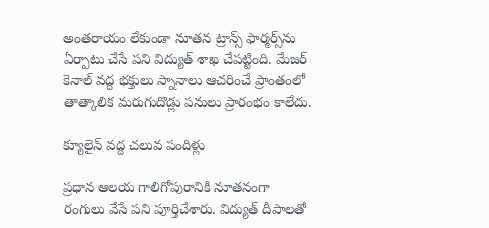అంతరాయం లేకుండా నూతన ట్రాన్స్‌ ఫార్మర్స్‌ను ఏర్పాటు చేసే పని విద్యుత్‌ శాఖ చేపట్టింది. మేజర్‌ కెనాల్‌ వద్ద భక్తులు స్నానాలు ఆచరించే ప్రాంతంలో తాత్కాలిక మరుగుదొడ్లు పనులు ప్రారంభం కాలేదు.

క్యూలైన్‌ వద్ద చలువ పందిళ్లు

ప్రధాన ఆలయ గాలిగోపురానికి నూతనంగా రంగులు వేసే పని పూర్తిచేశారు. విద్యుత్‌ దీపాలతో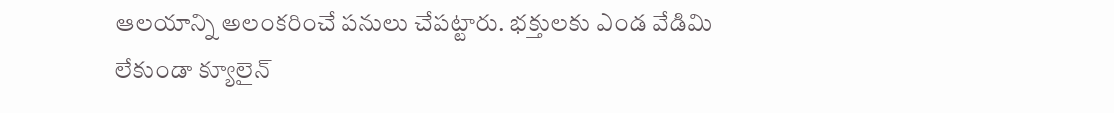ఆలయాన్ని అలంకరించే పనులు చేపట్టారు. భక్తులకు ఎండ వేడిమి లేకుండా క్యూలైన్‌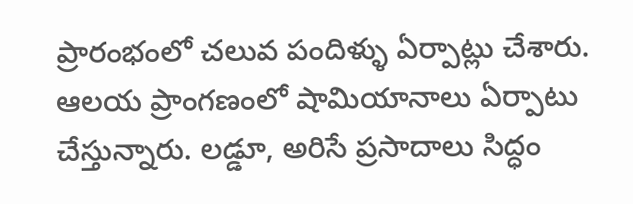ప్రారంభంలో చలువ పందిళ్ళు ఏర్పాట్లు చేశారు. ఆలయ ప్రాంగణంలో షామియానాలు ఏర్పాటు చేస్తున్నారు. లడ్డూ, అరిసే ప్రసాదాలు సిద్ధం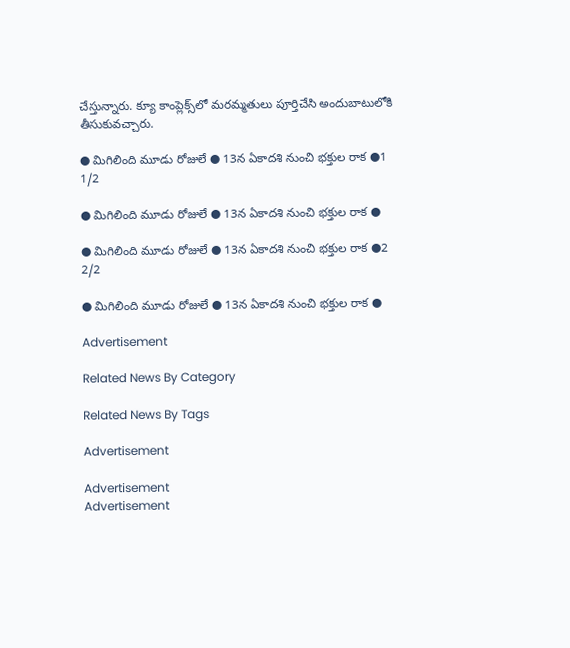చేస్తున్నారు. క్యూ కాంప్లెక్స్‌లో మరమ్మతులు పూర్తిచేసి అందుబాటులోకి తీసుకువచ్చారు.

● మిగిలింది మూడు రోజులే ● 13న ఏకాదశి నుంచి భక్తుల రాక ●1
1/2

● మిగిలింది మూడు రోజులే ● 13న ఏకాదశి నుంచి భక్తుల రాక ●

● మిగిలింది మూడు రోజులే ● 13న ఏకాదశి నుంచి భక్తుల రాక ●2
2/2

● మిగిలింది మూడు రోజులే ● 13న ఏకాదశి నుంచి భక్తుల రాక ●

Advertisement

Related News By Category

Related News By Tags

Advertisement

Advertisement
Advertisement